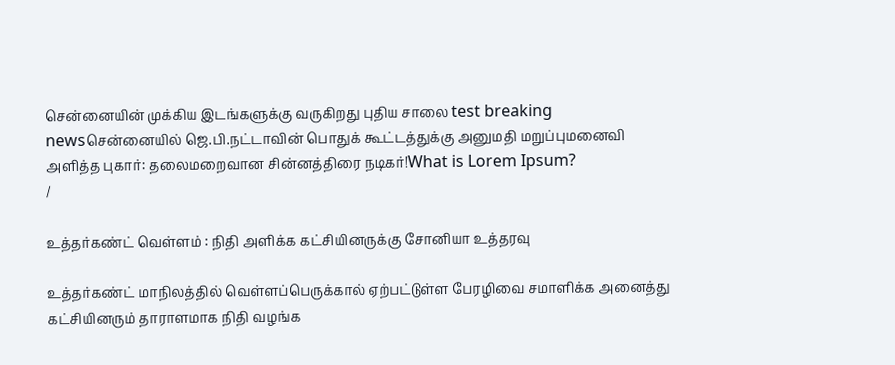சென்னையின் முக்கிய இடங்களுக்கு வருகிறது புதிய சாலை test breaking newsசென்னையில் ஜெ.பி.நட்டாவின் பொதுக் கூட்டத்துக்கு அனுமதி மறுப்புமனைவி அளித்த புகார்: தலைமறைவான சின்னத்திரை நடிகர்!What is Lorem Ipsum?
/

உத்தர்கண்ட் வெள்ளம் : நிதி அளிக்க கட்சியினருக்கு சோனியா உத்தரவு

உத்தர்கண்ட் மாநிலத்தில் வெள்ளப்பெருக்கால் ஏற்பட்டுள்ள பேரழிவை சமாளிக்க அனைத்து கட்சியினரும் தாராளமாக நிதி வழங்க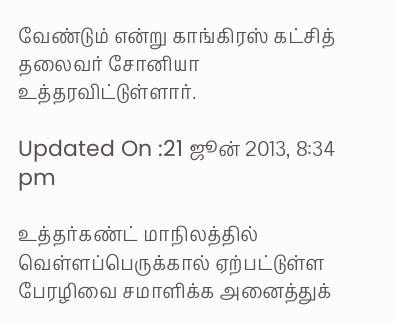வேண்டும் என்று காங்கிரஸ் கட்சித் தலைவர் சோனியா உத்தரவிட்டுள்ளார்.

Updated On :21 ஜூன் 2013, 8:34 pm

உத்தர்கண்ட் மாநிலத்தில் வெள்ளப்பெருக்கால் ஏற்பட்டுள்ள பேரழிவை சமாளிக்க அனைத்துக்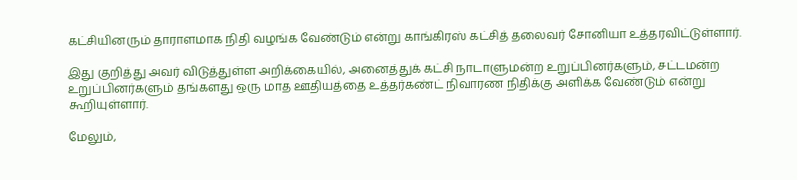கட்சியினரும் தாராளமாக நிதி வழங்க வேண்டும் என்று காங்கிரஸ் கட்சித் தலைவர் சோனியா உத்தரவிட்டுள்ளார்.

இது குறித்து அவர் விடுத்துள்ள அறிக்கையில், அனைத்துக் கட்சி நாடாளுமன்ற உறுப்பினர்களும், சட்டமன்ற உறுப்பினர்களும் தங்களது ஒரு மாத ஊதியத்தை உத்தர்கண்ட் நிவாரண நிதிக்கு அளிக்க வேண்டும் என்று கூறியுள்ளார்.

மேலும்,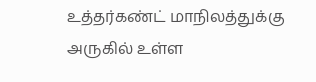உத்தர்கண்ட் மாநிலத்துக்கு அருகில் உள்ள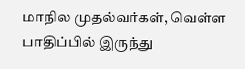மாநில முதல்வர்கள், வெள்ள பாதிப்பில் இருந்து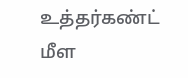உத்தர்கண்ட் மீள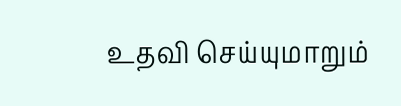உதவி செய்யுமாறும்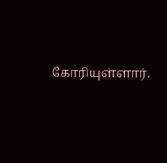கோரியுள்ளார்.